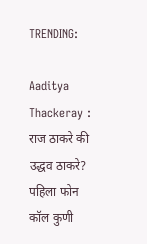TRENDING:

Aaditya Thackeray : राज ठाकरे की उद्धव ठाकरे? पहिला फोन कॉल कुणी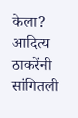केला? आदित्य ठाकरेंनी सांगितली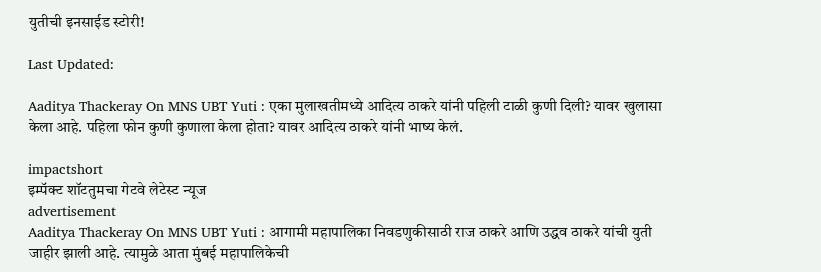युतीची इनसाईड स्टोरी!

Last Updated:

Aaditya Thackeray On MNS UBT Yuti : एका मुलाखतीमध्ये आदित्य ठाकरे यांनी पहिली टाळी कुणी दिली? यावर खुलासा केला आहे. पहिला फोन कुणी कुणाला केला होता? यावर आदित्य ठाकरे यांनी भाष्य केलं.

impactshort
इम्पॅक्ट शॉटतुमचा गेटवे लेटेस्ट न्यूज
advertisement
Aaditya Thackeray On MNS UBT Yuti : आगामी महापालिका निवडणुकीसाठी राज ठाकरे आणि उद्धव ठाकरे यांची युती जाहीर झाली आहे. त्यामुळे आता मुंबई महापालिकेची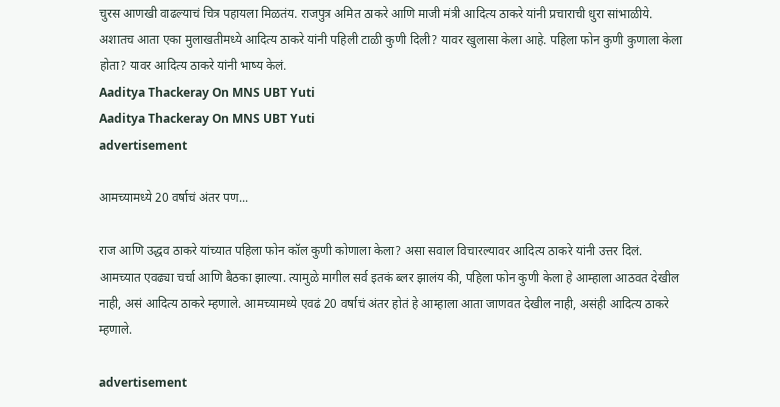चुरस आणखी वाढल्याचं चित्र पहायला मिळतंय. राजपुत्र अमित ठाकरे आणि माजी मंत्री आदित्य ठाकरे यांनी प्रचाराची धुरा सांभाळीये. अशातच आता एका मुलाखतीमध्ये आदित्य ठाकरे यांनी पहिली टाळी कुणी दिली? यावर खुलासा केला आहे. पहिला फोन कुणी कुणाला केला होता? यावर आदित्य ठाकरे यांनी भाष्य केलं.
Aaditya Thackeray On MNS UBT Yuti
Aaditya Thackeray On MNS UBT Yuti
advertisement

आमच्यामध्ये 20 वर्षाचं अंतर पण...

राज आणि उद्धव ठाकरे यांच्यात पहिला फोन कॉल कुणी कोणाला केला? असा सवाल विचारल्यावर आदित्य ठाकरे यांनी उत्तर दिलं. आमच्यात एवढ्या चर्चा आणि बैठका झाल्या. त्यामुळे मागील सर्व इतकं ब्लर झालंय की, पहिला फोन कुणी केला हे आम्हाला आठवत देखील नाही, असं आदित्य ठाकरे म्हणाले. आमच्यामध्ये एवढं 20 वर्षाचं अंतर होतं हे आम्हाला आता जाणवत देखील नाही, असंही आदित्य ठाकरे म्हणाले.

advertisement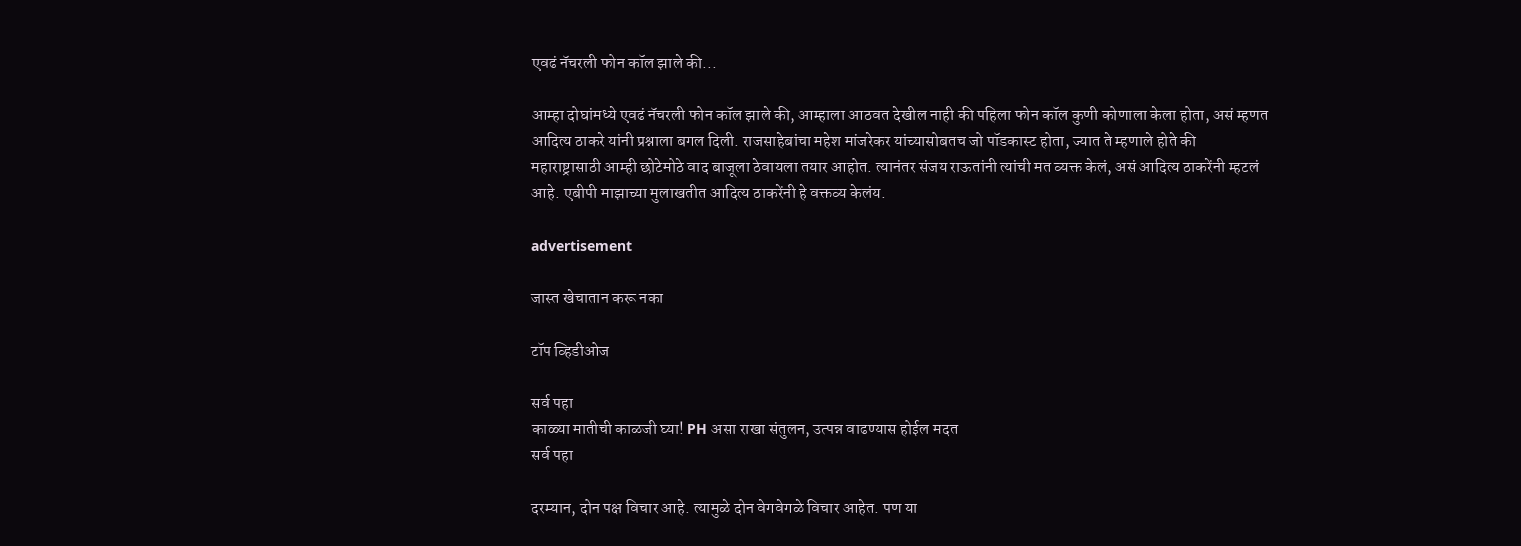एवढं नॅचरली फोन कॉल झाले की...

आम्हा दोघांमध्ये एवढं नॅचरली फोन कॉल झाले की, आम्हाला आठवत देखील नाही की पहिला फोन कॉल कुणी कोणाला केला होता, असं म्हणत आदित्य ठाकरे यांनी प्रश्नाला बगल दिली. राजसाहेबांचा महेश मांजरेकर यांच्यासोबतच जो पॉडकास्ट होता, ज्यात ते म्हणाले होते की महाराष्ट्रासाठी आम्ही छोटेमोठे वाद बाजूला ठेवायला तयार आहोत. त्यानंतर संजय राऊतांनी त्यांची मत व्यक्त केलं, असं आदित्य ठाकरेंनी म्हटलं आहे. एबीपी माझाच्या मुलाखतीत आदित्य ठाकरेंनी हे वक्तव्य केलंय.

advertisement

जास्त खेचातान करू नका

टॉप व्हिडीओज

सर्व पहा
काळ्या मातीची काळजी घ्या! PH असा राखा संतुलन, उत्पन्न वाढण्यास होईल मदत
सर्व पहा

दरम्यान, दोन पक्ष विचार आहे. त्यामुळे दोन वेगवेगळे विचार आहेत. पण या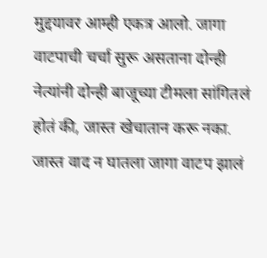मुद्दयावर आम्ही एकत्र आलो. जागा वाटपाची चर्चा सुरू असताना दोन्ही नेत्यांनी दोन्ही बाजूच्या टीमला सांगितलं होतं की, जास्त खेचातान करू नका. जास्त वाद न घातला जागा वाटप झालं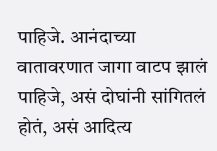पाहिजे. आनंदाच्या वातावरणात जागा वाटप झालं पाहिजे, असं दोघांनी सांगितलं होतं, असं आदित्य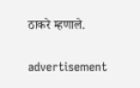ठाकरे म्हणाले.

advertisement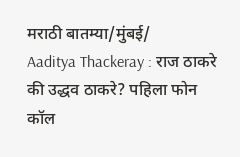मराठी बातम्या/मुंबई/
Aaditya Thackeray : राज ठाकरे की उद्धव ठाकरे? पहिला फोन कॉल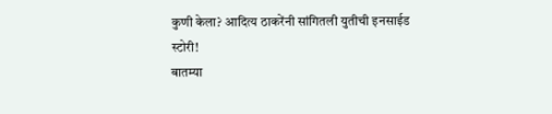कुणी केला? आदित्य ठाकरेंनी सांगितली युतीची इनसाईड स्टोरी!
बातम्या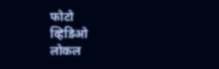फोटो
व्हिडिओ
लोकल